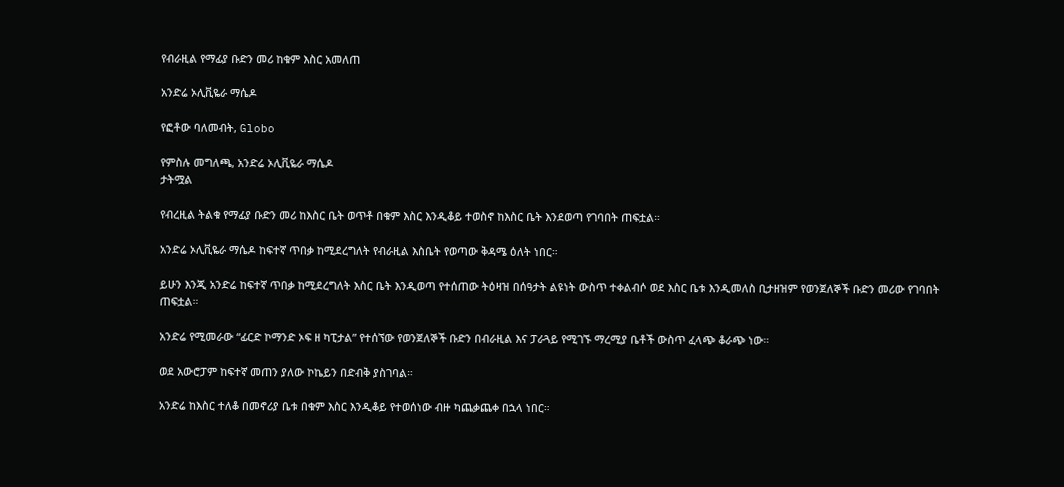የብራዚል የማፊያ ቡድን መሪ ከቁም እስር አመለጠ

አንድሬ ኦሊቪዬራ ማሴዶ

የፎቶው ባለመብት, Globo

የምስሉ መግለጫ, አንድሬ ኦሊቪዬራ ማሴዶ
ታትሟል

የብረዚል ትልቁ የማፊያ ቡድን መሪ ከእስር ቤት ወጥቶ በቁም እስር እንዲቆይ ተወስኖ ከእስር ቤት እንደወጣ የገባበት ጠፍቷል።

አንድሬ ኦሊቪዬራ ማሴዶ ከፍተኛ ጥበቃ ከሚደረግለት የብራዚል እስቤት የወጣው ቅዳሜ ዕለት ነበር።

ይሁን እንጂ አንድሬ ከፍተኛ ጥበቃ ከሚደረግለት እስር ቤት እንዲወጣ የተሰጠው ትዕዛዝ በሰዓታት ልዩነት ውስጥ ተቀልብሶ ወደ እስር ቤቱ እንዲመለስ ቢታዘዝም የወንጀለኞች ቡድን መሪው የገባበት ጠፍቷል።

አንድሬ የሚመራው “ፊርድ ኮማንድ ኦፍ ዘ ካፒታል” የተሰኘው የወንጀለኞች ቡድን በብራዚል እና ፓራጓይ የሚገኙ ማረሚያ ቤቶች ውስጥ ፈላጭ ቆራጭ ነው።

ወደ አውሮፓም ከፍተኛ መጠን ያለው ኮኬይን በድብቅ ያስገባል።

አንድሬ ከእስር ተለቆ በመኖሪያ ቤቱ በቁም እስር እንዲቆይ የተወሰነው ብዙ ካጨቃጨቀ በኋላ ነበር።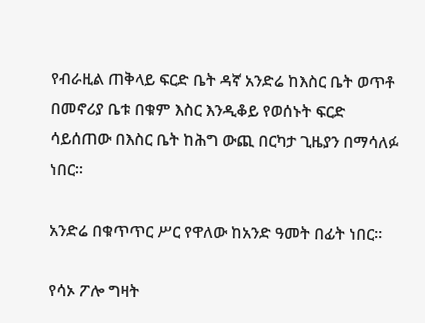የብራዚል ጠቅላይ ፍርድ ቤት ዳኛ አንድሬ ከእስር ቤት ወጥቶ በመኖሪያ ቤቱ በቁም እስር እንዲቆይ የወሰኑት ፍርድ ሳይሰጠው በእስር ቤት ከሕግ ውጪ በርካታ ጊዜያን በማሳለፉ ነበር።

አንድሬ በቁጥጥር ሥር የዋለው ከአንድ ዓመት በፊት ነበር።

የሳኦ ፖሎ ግዛት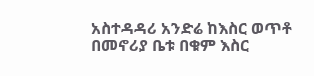አስተዳዳሪ አንድሬ ከእስር ወጥቶ በመኖሪያ ቤቱ በቁም እስር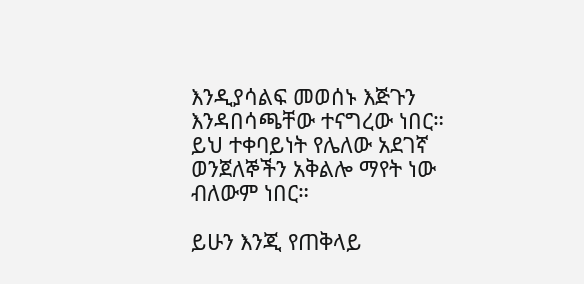እንዲያሳልፍ መወሰኑ እጅጉን እንዳበሳጫቸው ተናግረው ነበር። ይህ ተቀባይነት የሌለው አደገኛ ወንጀለኞችን አቅልሎ ማየት ነው ብለውም ነበር።

ይሁን እንጂ የጠቅላይ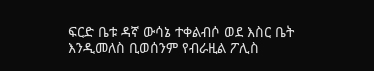ፍርድ ቤቱ ዳኛ ውሳኔ ተቀልብሶ ወደ እስር ቤት እንዲመለስ ቢወሰንም የብራዚል ፖሊስ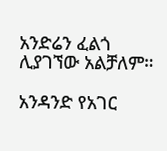አንድሬን ፈልጎ ሊያገኘው አልቻለም።

አንዳንድ የአገር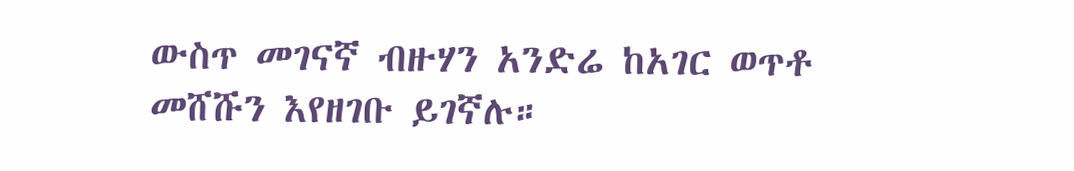ውስጥ መገናኛ ብዙሃን አንድሬ ከአገር ወጥቶ መሸሹን እየዘገቡ ይገኛሉ።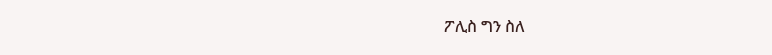ፖሊስ ግን ስለ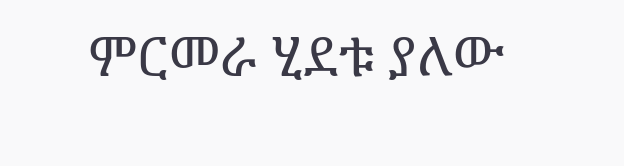ምርመራ ሂደቱ ያለው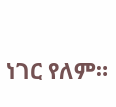ነገር የለም።